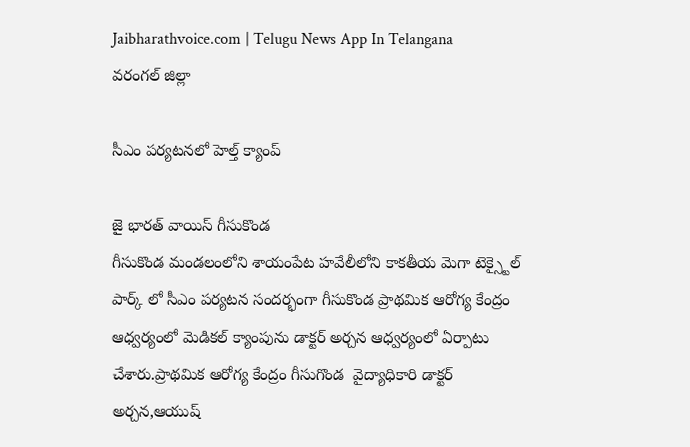Jaibharathvoice.com | Telugu News App In Telangana
వరంగల్ జిల్లా

సీఎం పర్యటనలో హెల్త్ క్యాంప్

జై భారత్ వాయిస్ గీసుకొండ
గీసుకొండ మండలంలోని శాయంపేట హవేలీలోని కాకతీయ మెగా టెక్స్టైల్ పార్క్ లో సీఎం పర్యటన సందర్భంగా గీసుకొండ ప్రాథమిక ఆరోగ్య కేంద్రం ఆధ్వర్యంలో మెడికల్ క్యాంపును డాక్టర్ అర్చన ఆధ్వర్యంలో ఏర్పాటు చేశారు.ప్రాథమిక ఆరోగ్య కేంద్రం గీసుగొండ  వైద్యాధికారి డాక్టర్ అర్చన,ఆయుష్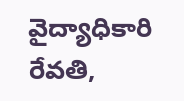వైద్యాధికారి రేవతి,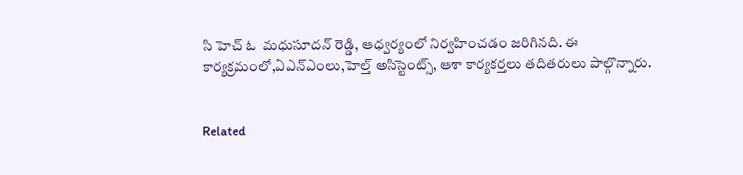సి హెచ్ ఓ  మధుసూదన్ రెడ్డి, ఆధ్వర్యంలో నిర్వహించడం జరిగినది. ఈ కార్యక్రమంలో,ఏఎన్ఎంలు,హెల్త్ అసిస్టెంట్స్, ఆశా కార్యకర్తలు తదితరులు పాల్గొన్నారు.


Related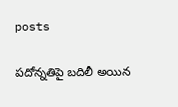posts

పదోన్నతిపై బదిలీ అయిన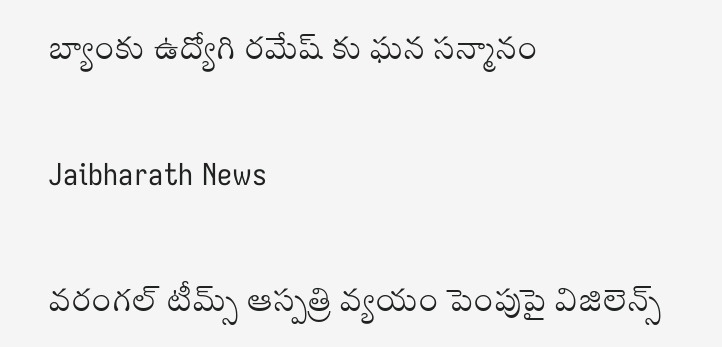బ్యాంకు ఉద్యోగి రమేష్ కు ఘన సన్మానం

Jaibharath News

వరంగల్ టీమ్స్ ఆస్పత్రి వ్యయం పెంపుపై విజిలెన్స్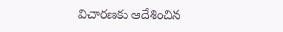విచారణకు ఆదేశించిన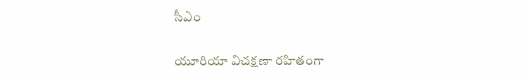సీఎం

యూరియా విచక్షణా రహితంగా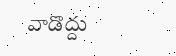వాడొద్దు